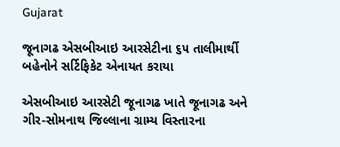Gujarat

જૂનાગઢ એસબીઆઇ આરસેટીના ૬૫ તાલીમાર્થી બહેનોને સર્ટિફિકેટ એનાયત કરાયા

એસબીઆઇ આરસેટી જૂનાગઢ ખાતે જૂનાગઢ અને ગીર-સોમનાથ જિલ્લાના ગ્રામ્ય વિસ્તારના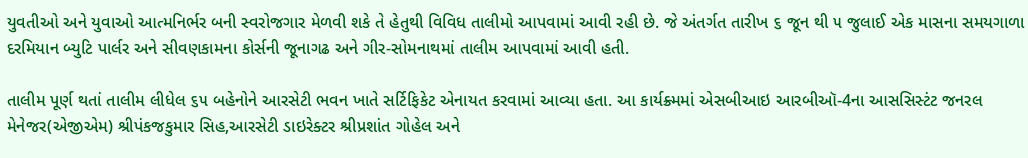યુવતીઓ અને યુવાઓ આત્મનિર્ભર બની સ્વરોજગાર મેળવી શકે તે હેતુથી વિવિધ તાલીમો આપવામાં આવી રહી છે. જે અંતર્ગત તારીખ ૬ જૂન થી ૫ જુલાઈ એક માસના સમયગાળા દરમિયાન બ્યુટિ પાર્લર અને સીવણકામના કોર્સની જૂનાગઢ અને ગીર-સોમનાથમાં તાલીમ આપવામાં આવી હતી.

તાલીમ પૂર્ણ થતાં તાલીમ લીધેલ ૬૫ બહેનોને આરસેટી ભવન ખાતે સર્ટિફિકેટ એનાયત કરવામાં આવ્યા હતા. આ કાર્યક્ર્મમાં એસબીઆઇ આરબીઑ-4ના આસસિસ્ટંટ જનરલ મેનેજર(એજીએમ) શ્રીપંકજકુમાર સિહ,આરસેટી ડાઇરેક્ટર શ્રીપ્રશાંત ગોહેલ અને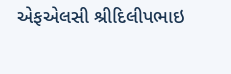એફએલસી શ્રીદિલીપભાઇ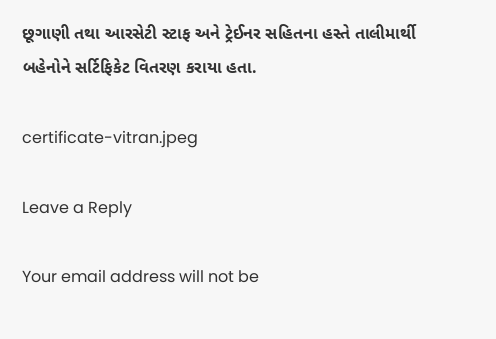છૂગાણી તથા આરસેટી સ્ટાફ અને ટ્રેઈનર સહિતના હસ્તે તાલીમાર્થી બહેનોને સર્ટિફિકેટ વિતરણ કરાયા હતા.

certificate-vitran.jpeg

Leave a Reply

Your email address will not be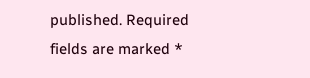published. Required fields are marked *